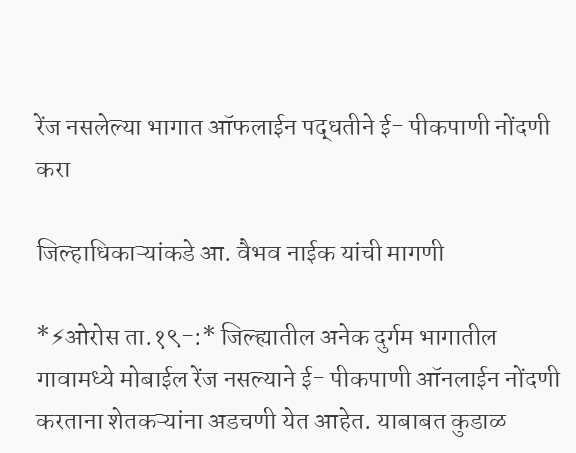रेंज नसलेल्या भागात ऑफलाईन पद्धतीने ई- पीकपाणी नोंदणी करा

जिल्हाधिकाऱ्यांकडे आ. वैभव नाईक यांची मागणी

*⚡ओरोस ता.१९-:* जिल्ह्यातील अनेक दुर्गम भागातील गावामध्ये मोबाईल रेंज नसल्याने ई- पीकपाणी ऑनलाईन नोंदणी करताना शेतकऱ्यांना अडचणी येत आहेत. याबाबत कुडाळ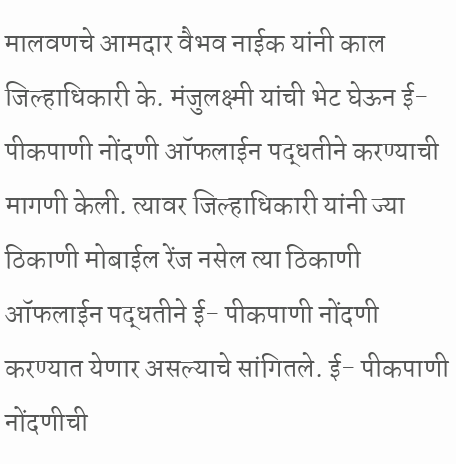मालवणचे आमदार वैभव नाईक यांनी काल जिल्हाधिकारी के. मंजुलक्ष्मी यांची भेट घेऊन ई- पीकपाणी नोंदणी ऑफलाईन पद्धतीने करण्याची मागणी केली. त्यावर जिल्हाधिकारी यांनी ज्या ठिकाणी मोबाईल रेंज नसेल त्या ठिकाणी ऑफलाईन पद्धतीने ई- पीकपाणी नोंदणी करण्यात येणार असल्याचे सांगितले. ई- पीकपाणी नोंदणीची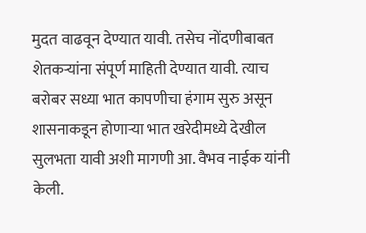मुदत वाढवून देण्यात यावी. तसेच नोंदणीबाबत शेतकऱ्यांना संपूर्ण माहिती देण्यात यावी. त्याच बरोबर सध्या भात कापणीचा हंगाम सुरु असून शासनाकडून होणाऱ्या भात खरेदीमध्ये देखील सुलभता यावी अशी मागणी आ. वैभव नाईक यांनी केली.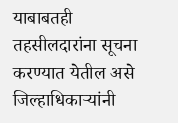याबाबतही तहसीलदारांना सूचना करण्यात येतील असे जिल्हाधिकाऱ्यांनी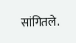सांगितले.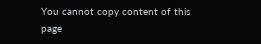You cannot copy content of this page